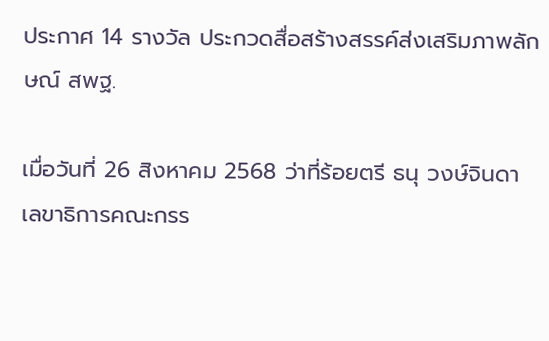ประกาศ 14 รางวัล ประกวดสื่อสร้างสรรค์ส่งเสริมภาพลักษณ์ สพฐ.

เมื่อวันที่ 26 สิงหาคม 2568 ว่าที่ร้อยตรี ธนุ วงษ์จินดา เลขาธิการคณะกรร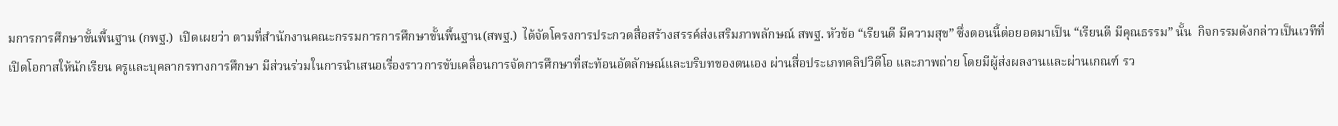มการการศึกษาขั้นพื้นฐาน (กพฐ.)  เปิดเผยว่า ตามที่สำนักงานคณะกรรมการการศึกษาขั้นพื้นฐาน(สพฐ.)  ได้จัดโครงการประกวดสื่อสร้างสรรค์ส่งเสริมภาพลักษณ์ สพฐ. หัวข้อ “เรียนดี มีความสุข” ซึ่งตอนนี้ต่อยอดมาเป็น “เรียนดี มีคุณธรรม” นั้น  กิจกรรมดังกล่าวเป็นเวทีที่เปิดโอกาสให้นักเรียน ครูและบุคลากรทางการศึกษา มีส่วนร่วมในการนำเสนอเรื่องราวการขับเคลื่อนการจัดการศึกษาที่สะท้อนอัตลักษณ์และบริบทของตนเอง ผ่านสื่อประเภทคลิปวิดีโอ และภาพถ่าย โดยมีผู้ส่งผลงานและผ่านเกณฑ์ รว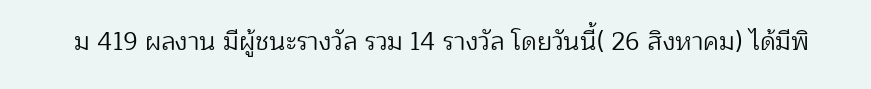ม 419 ผลงาน มีผู้ชนะรางวัล รวม 14 รางวัล โดยวันนี้( 26 สิงหาคม) ได้มีพิ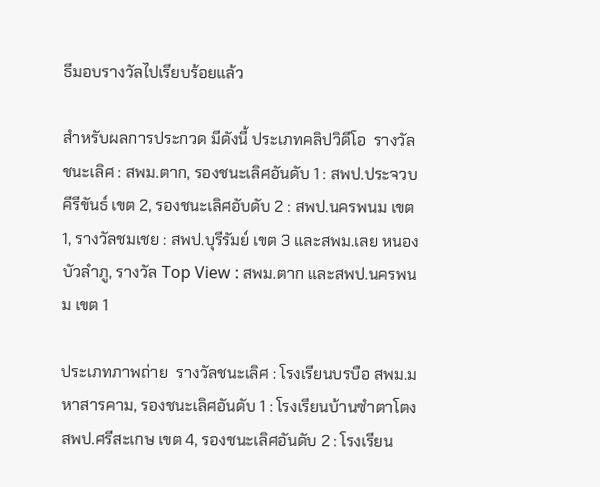ธีมอบรางวัลไปเรียบร้อยแล้ว

สำหรับผลการประกวด มีดังนี้ ประเภทคลิปวิดีโอ  รางวัลชนะเลิศ : สพม.ตาก, รองชนะเลิศอันดับ 1 : สพป.ประจวบคีรีขันธ์ เขต 2, รองชนะเลิศอับดับ 2 : สพป.นครพนม เขต 1, รางวัลชมเชย : สพป.บุรีรัมย์ เขต 3 และสพม.เลย หนองบัวลำภู, รางวัล Top View : สพม.ตาก และสพป.นครพนม เขต 1

ประเภทภาพถ่าย  รางวัลชนะเลิศ : โรงเรียนบรบือ สพม.มหาสารคาม, รองชนะเลิศอันดับ 1 : โรงเรียนบ้านซำตาโตง สพป.ศรีสะเกษ เขต 4, รองชนะเลิศอันดับ 2 : โรงเรียน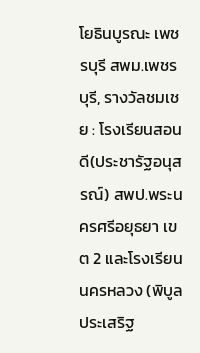โยธินบูรณะ เพชรบุรี สพม.เพชรบุรี, รางวัลชมเชย : โรงเรียนสอนดี(ประชารัฐอนุสรณ์) สพป.พระนครศรีอยุธยา เขต 2 และโรงเรียนนครหลวง (พิบูลประเสริฐ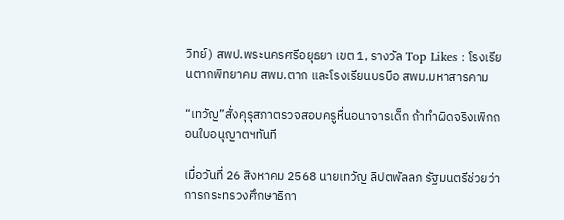วิทย์) สพป.พระนครศรีอยุธยา เขต 1, รางวัล Top Likes : โรงเรียนตากพิทยาคม สพม.ตาก และโรงเรียนบรบือ สพม.มหาสารคาม

“เทวัญ”สั่งคุรุสภาตรวจสอบครูหื่นอนาจารเด็ก ถ้าทำผิดจริงเพิกถอนใบอนุญาตฯทันที

เมื่อวันที่ 26 สิงหาคม 2568 นายเทวัญ ลิปตพัลลภ รัฐมนตรีช่วยว่าการกระทรวงศึกษาธิกา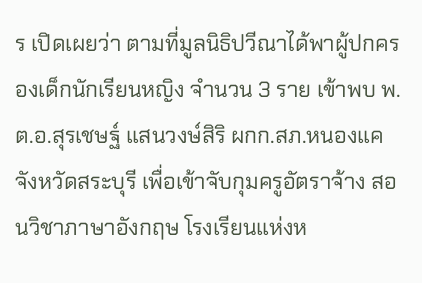ร เปิดเผยว่า ตามที่มูลนิธิปวีณาได้พาผู้ปกครองเด็กนักเรียนหญิง จำนวน 3 ราย เข้าพบ พ.ต.อ.สุรเชษฐ์ แสนวงษ์สิริ ผกก.สภ.หนองแค จังหวัดสระบุรี เพื่อเข้าจับกุมครูอัตราจ้าง สอนวิชาภาษาอังกฤษ โรงเรียนแห่งห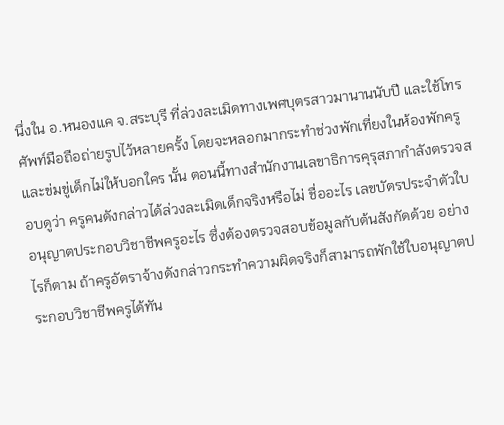นึ่งใน อ.หนองแค จ.สระบุรี ที่ล่วงละเมิดทางเพศบุตรสาวมานานนับปี และใช้โทรศัพท์มือถือถ่ายรูปไว้หลายครั้ง โดยจะหลอกมากระทำช่วงพักเที่ยงในห้องพักครู และข่มขู่เด็กไม่ให้บอกใคร นั้น ตอนนี้ทางสำนักงานเลขาธิการคุรุสภากำลังตรวจสอบดูว่า ครูคนดังกล่าวได้ล่วงละเมิดเด็กจริงหรือไม่ ชื่ออะไร เลขบัตรประจำตัวใบอนุญาตประกอบวิชาชีพครูอะไร ซึ่งต้องตรวจสอบข้อมูลกับต้นสังกัดด้วย อย่างไรก็ตาม ถ้าครูอัตราจ้างดังกล่าวกระทำความผิดจริงก็สามารถพักใช้ใบอนุญาตประกอบวิชาชีพครูได้ทัน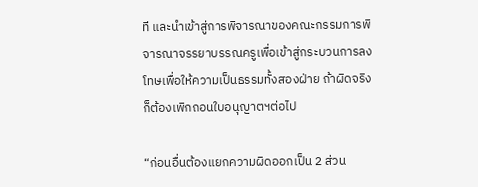ที และนำเข้าสู่การพิจารณาของคณะกรรมการพิจารณาจรรยาบรรณครูเพื่อเข้าสู่กระบวนการลงโทษเพื่อให้ความเป็นธรรมทั้งสองฝ่าย ถ้าผิดจริงก็ต้องเพิกถอนใบอนุญาตฯต่อไป

“ก่อนอื่นต้องแยกความผิดออกเป็น 2 ส่วน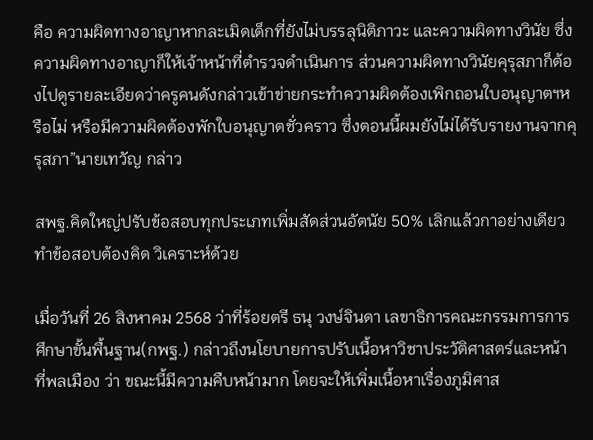คือ ความผิดทางอาญาหากละเมิดเด็กที่ยังไม่บรรลุนิติภาวะ และความผิดทางวินัย ซึ่งความผิดทางอาญาก็ให้เจ้าหน้าที่ตำรวจดำเนินการ ส่วนความผิดทางวินัยคุรุสภาก็ต้องไปดูรายละเอียดว่าครูคนดังกล่าวเข้าข่ายกระทำความผิดต้องเพิกถอนใบอนุญาตฯหรือไม่ หรือมีความผิดต้องพักใบอนุญาตชั่วคราว ซึ่งตอนนี้ผมยังไม่ได้รับรายงานจากคุรุสภา”นายเทวัญ กล่าว

สพฐ.คิดใหญ่ปรับข้อสอบทุกประเภทเพิ่มสัดส่วนอัตนัย 50% เลิกแล้วกาอย่างเดียว ทำข้อสอบต้องคิด วิเคราะห์ด้วย

เมื่อวันที่ 26 สิงหาคม 2568 ว่าที่ร้อยตรี ธนุ วงษ์จินดา เลขาธิการคณะกรรมการการศึกษาขั้นพื้นฐาน(กพฐ.) กล่าวถึงนโยบายการปรับเนื้อหาวิชาประวัติศาสตร์และหน้าที่พลเมือง ว่า ขณะนี้มีความคืบหน้ามาก โดยจะให้เพิ่มเนื้อหาเรื่องภูมิศาส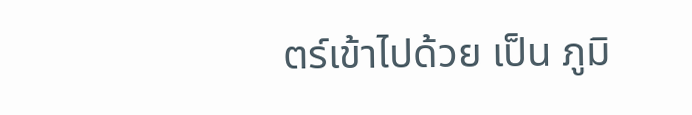ตร์เข้าไปด้วย เป็น ภูมิ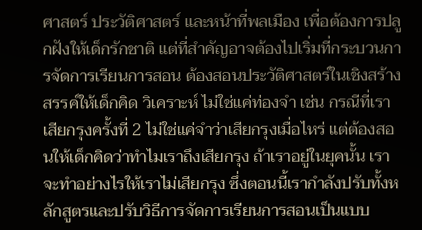ศาสตร์ ประวัติศาสตร์ และหน้าที่พลเมือง เพื่อต้องการปลูกฝังให้เด็กรักชาติ แต่ที่สำคัญอาจต้องไปเริ่มที่กระบวนการจัดการเรียนการสอน ต้องสอนประวัติศาสตร์ในเชิงสร้างสรรค์ให้เด็กคิด วิเคราะห์ ไม่ใช่แค่ท่องจำ เช่น กรณีที่เราเสียกรุงครั้งที่ 2 ไม่ใช่แค่จำว่าเสียกรุงเมื่อไหร่ แต่ต้องสอนให้เด็กคิดว่าทำไมเราถึงเสียกรุง ถ้าเราอยู่ในยุคนั้น เราจะทำอย่างไรให้เราไม่เสียกรุง ซึ่งตอนนี้เรากำลังปรับทั้งหลักสูตรและปรับวิธีการจัดการเรียนการสอนเป็นแบบ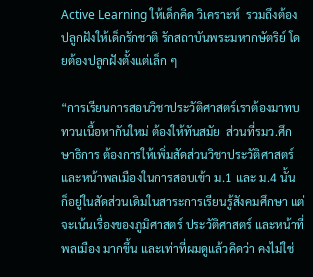Active Learning ให้เด็กคิด วิเคราะห์  รวมถึงต้องปลูกฝังให้เด็กรักชาติ รักสถาบันพระมหากษัตริย์ โดยต้องปลูกฝังตั้งแต่เล็ก ๆ

“การเรียนการสอนวิชาประวัติศาสตร์เราต้องมาทบทวนเนื้อหากันใหม่ ต้องให้ทันสมัย  ส่วนที่รมว.ศึกษาธิการ ต้องการให้เพิ่มสัดส่วนวิชาประวัติศาสตร์ และหน้าพลเมืองในการสอบเข้า ม.1 และ ม.4 นั้น ก็อยู่ในสัดส่วนเดิมในสาระการเรียนรู้สังคมศึกษา แต่จะเน้นเรื่องของภูมิศาสตร์ ประวัติศาสตร์ และหน้าที่พลเมือง มากขึ้น และเท่าที่ผมดูแล้วคิดว่า คงไม่ใช่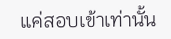แค่สอบเข้าเท่านั้น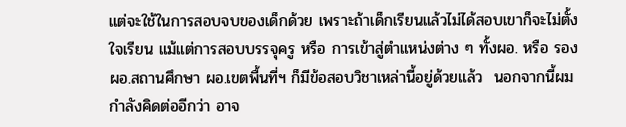แต่จะใช้ในการสอบจบของเด็กด้วย เพราะถ้าเด็กเรียนแล้วไม่ได้สอบเขาก็จะไม่ตั้งใจเรียน แม้แต่การสอบบรรจุครู หรือ การเข้าสู่ตำแหน่งต่าง ๆ ทั้งผอ. หรือ รอง ผอ.สถานศึกษา ผอ.เขตพื้นที่ฯ ก็มีข้อสอบวิชาเหล่านี้อยู่ด้วยแล้ว  นอกจากนี้ผมกำลังคิดต่ออีกว่า อาจ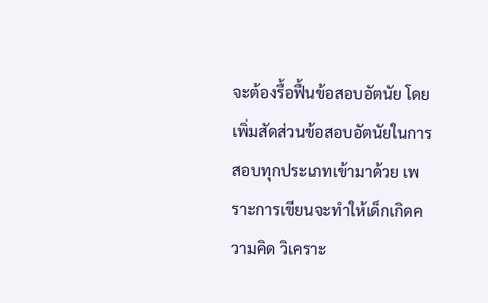จะต้องรื้อฟื้นข้อสอบอัตนัย โดยเพิ่มสัดส่วนข้อสอบอัตนัยในการสอบทุกประเภทเข้ามาด้วย เพราะการเขียนจะทำให้เด็กเกิดความคิด วิเคราะ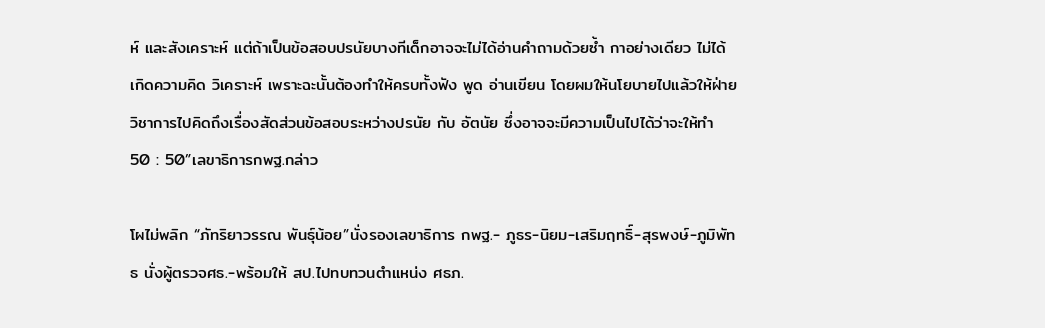ห์ และสังเคราะห์ แต่ถ้าเป็นข้อสอบปรนัยบางทีเด็กอาจจะไม่ได้อ่านคำถามด้วยซ้ำ กาอย่างเดียว ไม่ได้เกิดความคิด วิเคราะห์ เพราะฉะนั้นต้องทำให้ครบทั้งฟัง พูด อ่านเขียน โดยผมให้นโยบายไปแล้วให้ฝ่ายวิชาการไปคิดถึงเรื่องสัดส่วนข้อสอบระหว่างปรนัย กับ อัตนัย ซึ่งอาจจะมีความเป็นไปได้ว่าจะให้ทำ 50 : 50”เลขาธิการกพฐ.กล่าว

โผไม่พลิก “ภัทริยาวรรณ พันธุ์น้อย”นั่งรองเลขาธิการ กพฐ.- ภูธร-นิยม-เสริมฤทธิ์-สุรพงษ์-ภูมิพัทธ นั่งผู้ตรวจศธ.-พร้อมให้ สป.ไปทบทวนตำแหน่ง ศธภ.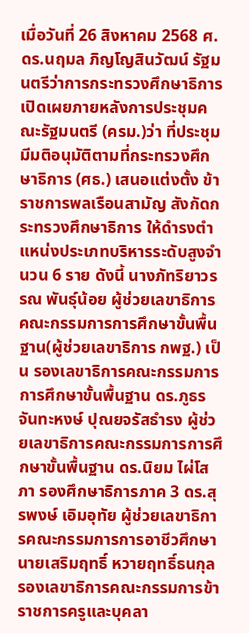เมื่อวันที่ 26 สิงหาคม 2568 ศ.ดร.นฤมล ภิญโญสินวัฒน์ รัฐมนตรีว่าการกระทรวงศึกษาธิการ เปิดเผยภายหลังการประชุมคณะรัฐมนตรี (ครม.)ว่า ที่ประชุมมีมติอนุมัติตามที่กระทรวงศึกษาธิการ (ศธ.) เสนอแต่งตั้ง ข้าราชการพลเรือนสามัญ สังกัดกระทรวงศึกษาธิการ ให้ดำรงตำแหน่งประเภทบริหารระดับสูงจำนวน 6 ราย ดังนี้ นางภัทริยาวรรณ พันธุ์น้อย ผู้ช่วยเลขาธิการคณะกรรมการการศึกษาขั้นพื้นฐาน(ผู้ช่วยเลขาธิการ กพฐ.) เป็น รองเลขาธิการคณะกรรมการการศึกษาขั้นพื้นฐาน ดร.ภูธร จันทะหงษ์ ปุณยจรัสธำรง ผู้ช่วยเลขาธิการคณะกรรมการการศึกษาขั้นพื้นฐาน ดร.นิยม ไผ่โสภา รองศึกษาธิการภาค 3 ดร.สุรพงษ์ เอิมอุทัย ผู้ช่วยเลขาธิการคณะกรรมการการอาชีวศึกษา นายเสริมฤทธิ์ หวายฤทธิ์ธนกุล รองเลขาธิการคณะกรรมการข้าราชการครูและบุคลา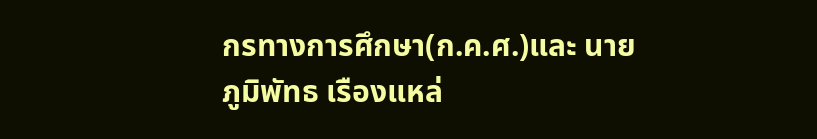กรทางการศึกษา(ก.ค.ศ.)และ นายภูมิพัทธ เรืองแหล่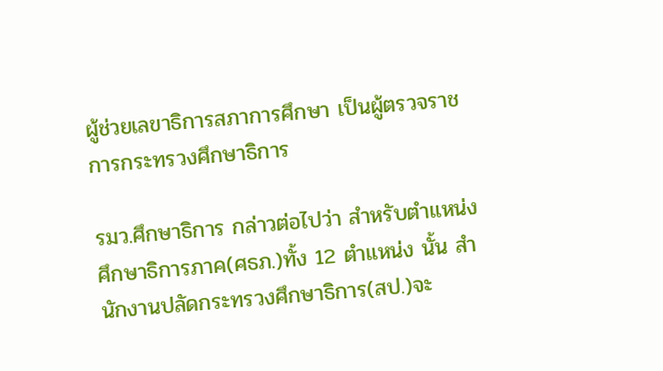ผู้ช่วยเลขาธิการสภาการศึกษา เป็นผู้ตรวจราชการกระทรวงศึกษาธิการ

รมว.ศึกษาธิการ กล่าวต่อไปว่า สำหรับตำแหน่งศึกษาธิการภาค(ศธภ.)ทั้ง 12 ตำแหน่ง นั้น สำนักงานปลัดกระทรวงศึกษาธิการ(สป.)จะ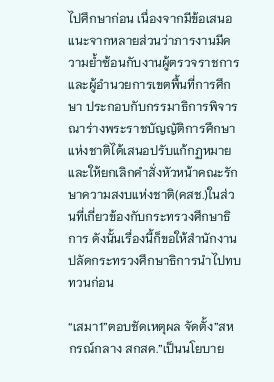ไปศึกษาก่อน เนื่องจากมีข้อเสนอแนะจากหลายส่วนว่าภารงานมีความย้ำซ้อนกับงานผู้ตรวจราชการ และผู้อำนวยการเขตพื้นที่การศึกษา ประกอบกับกรรมาธิการพิจารณาร่างพระราชบัญญัติการศึกษาแห่งชาติได้เสนอปรับแก้กฏหมายและให้ยกเลิกคำสั่งหัวหน้าคณะรักษาความสงบแห่งชาติ(คสช.)ในส่วนที่เกี่ยวข้องกับกระทรวงศึกษาธิการ ดังนั้นเรื่องนี้ก็ขอให้สำนักงานปลัดกระทรวงศึกษาธิการนำไปทบทวนก่อน

“เสมา1”ตอบชัดเหตุผล จัดตั้ง”สหกรณ์กลาง สกสค.”เป็นนโยบาย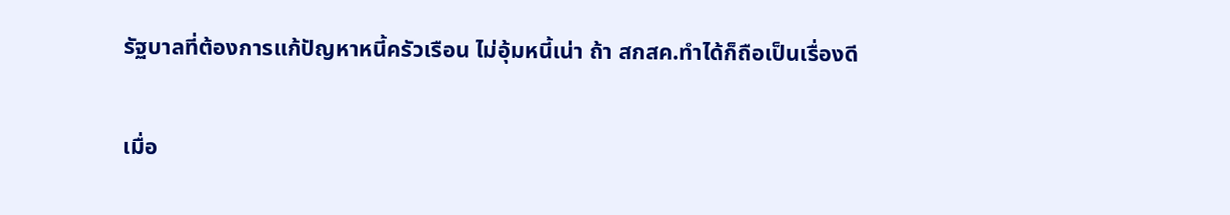รัฐบาลที่ต้องการแก้ปัญหาหนี้ครัวเรือน ไม่อุ้มหนี้เน่า ถ้า สกสค.ทำได้ก็ถือเป็นเรื่องดี

เมื่อ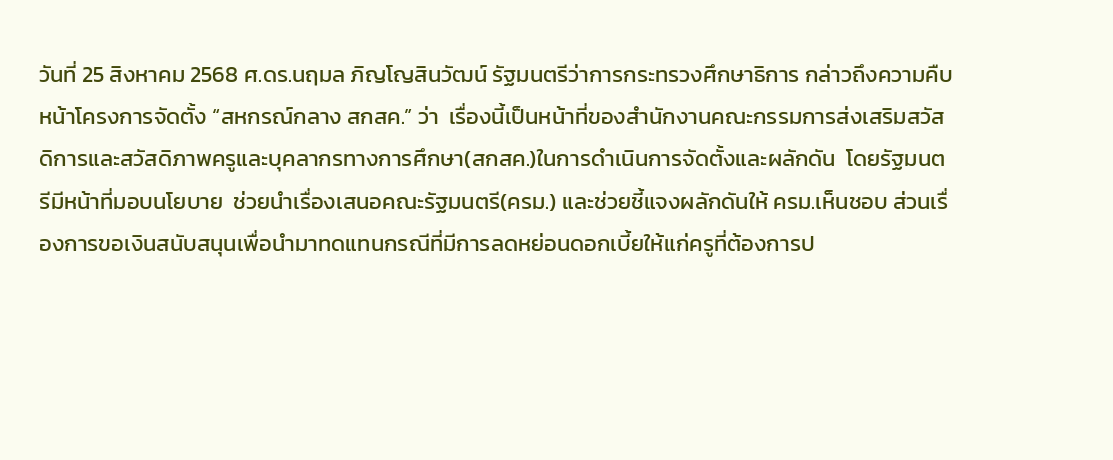วันที่ 25 สิงหาคม 2568 ศ.ดร.นฤมล ภิญโญสินวัฒน์ รัฐมนตรีว่าการกระทรวงศึกษาธิการ กล่าวถึงความคืบหน้าโครงการจัดตั้ง “สหกรณ์กลาง สกสค.” ว่า  เรื่องนี้เป็นหน้าที่ของสำนักงานคณะกรรมการส่งเสริมสวัสดิการและสวัสดิภาพครูและบุคลากรทางการศึกษา(สกสค.)ในการดำเนินการจัดตั้งและผลักดัน  โดยรัฐมนตรีมีหน้าที่มอบนโยบาย  ช่วยนำเรื่องเสนอคณะรัฐมนตรี(ครม.) และช่วยชี้แจงผลักดันให้ ครม.เห็นชอบ ส่วนเรื่องการขอเงินสนับสนุนเพื่อนำมาทดแทนกรณีที่มีการลดหย่อนดอกเบี้ยให้แก่ครูที่ต้องการป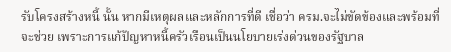รับโครงสร้างหนี้ นั้น หากมีเหตุผลและหลักการที่ดี เชื่อว่า ครม.จะไม่ขัดข้องและพร้อมที่จะช่วย เพราะการแก้ปัญหาหนี้ครัวเรือนเป็นนโยบายเร่งด่วนของรัฐบาล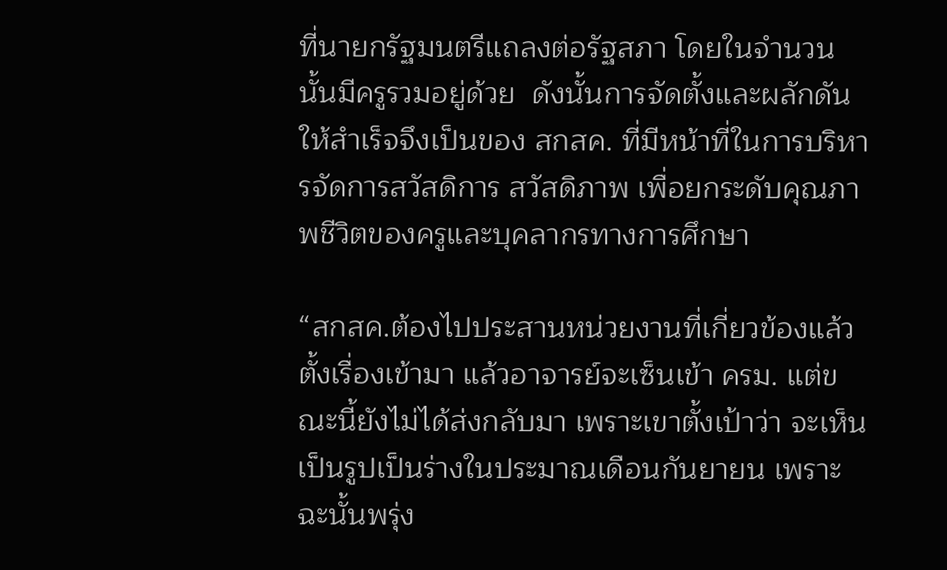ที่นายกรัฐมนตรีแถลงต่อรัฐสภา โดยในจำนวนนั้นมีครูรวมอยู่ด้วย  ดังนั้นการจัดตั้งและผลักดันให้สำเร็จจึงเป็นของ สกสค. ที่มีหน้าที่ในการบริหารจัดการสวัสดิการ สวัสดิภาพ เพื่อยกระดับคุณภาพชีวิตของครูและบุคลากรทางการศึกษา

“สกสค.ต้องไปประสานหน่วยงานที่เกี่ยวข้องแล้วตั้งเรื่องเข้ามา แล้วอาจารย์จะเซ็นเข้า ครม. แต่ขณะนี้ยังไม่ได้ส่งกลับมา เพราะเขาตั้งเป้าว่า จะเห็นเป็นรูปเป็นร่างในประมาณเดือนกันยายน เพราะฉะนั้นพรุ่ง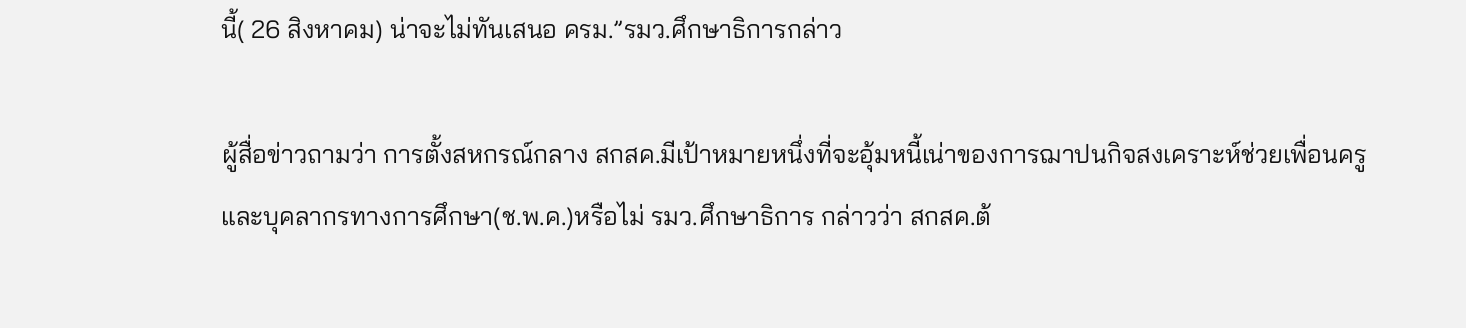นี้( 26 สิงหาคม) น่าจะไม่ทันเสนอ ครม.”รมว.ศึกษาธิการกล่าว

ผู้สื่อข่าวถามว่า การตั้งสหกรณ์กลาง สกสค.มีเป้าหมายหนึ่งที่จะอุ้มหนี้เน่าของการฌาปนกิจสงเคราะห์ช่วยเพื่อนครูและบุคลากรทางการศึกษา(ช.พ.ค.)หรือไม่ รมว.ศึกษาธิการ กล่าวว่า สกสค.ต้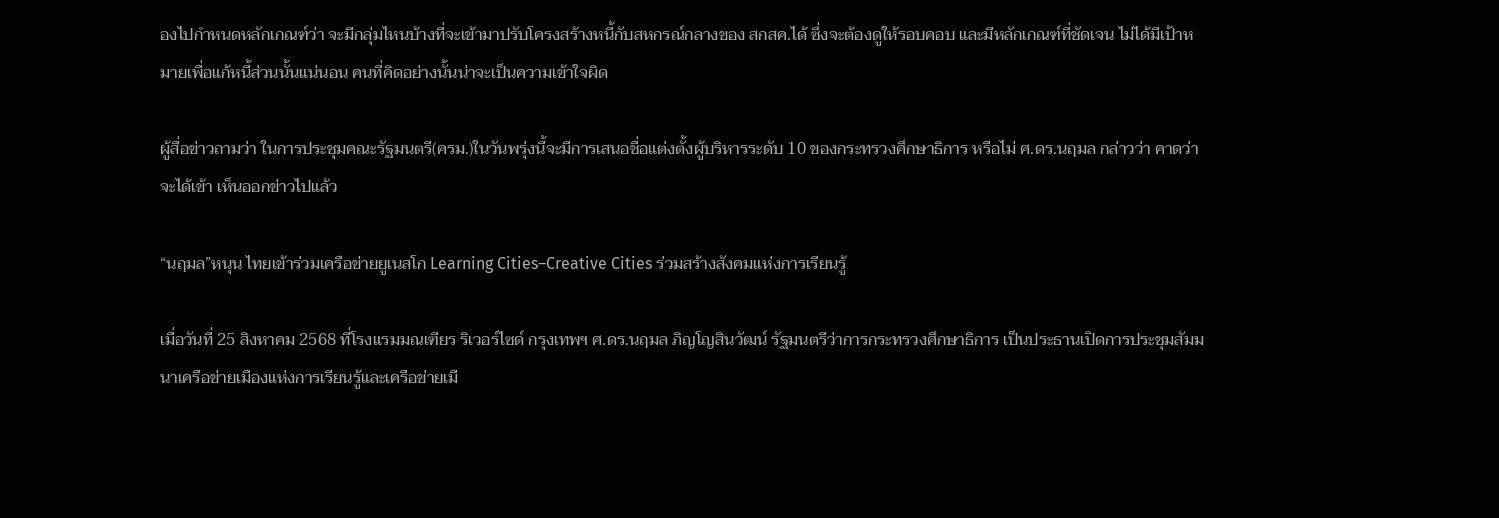องไปกำหนดหลักเกณฑ์ว่า จะมีกลุ่มไหนบ้างที่จะเข้ามาปรับโครงสร้างหนี้กับสหกรณ์กลางของ สกสค.ได้ ซึ่งจะต้องดูให้รอบคอบ และมีหลักเกณฑ์ที่ชัดเจน ไม่ได้มีเป้าหมายเพื่อแก้หนี้ส่วนนั้นแน่นอน คนที่คิดอย่างนั้นน่าจะเป็นความเข้าใจผิด

ผู้สื่อข่าวถามว่า ในการประชุมคณะรัฐมนตรี(ครม.)ในวันพรุ่งนี้จะมีการเสนอชื่อแต่งตั้งผู้บริหารระดับ 10 ของกระทรวงศึกษาธิการ หรือไม่ ศ.ดร.นฤมล กล่าวว่า คาดว่าจะได้เข้า เห็นออกข่าวไปแล้ว

“นฤมล”หนุน ไทยเข้าร่วมเครือข่ายยูเนสโก Learning Cities–Creative Cities ร่วมสร้างสังคมแห่งการเรียนรู้

เมื่อวันที่ 25 สิงหาคม 2568 ที่โรงแรมมณเฑียร ริเวอร์ไซด์ กรุงเทพฯ ศ.ดร.นฤมล ภิญโญสินวัฒน์ รัฐมนตรีว่าการกระทรวงศึกษาธิการ เป็นประธานเปิดการประชุมสัมมนาเครือข่ายเมืองแห่งการเรียนรู้และเครือข่ายเมื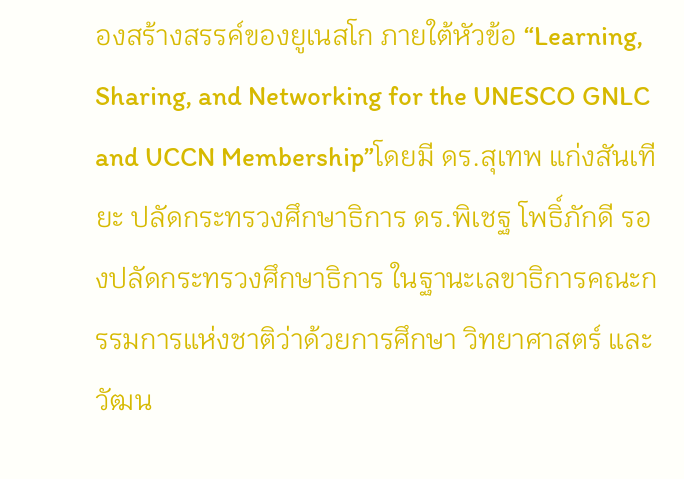องสร้างสรรค์ของยูเนสโก ภายใต้หัวข้อ “Learning, Sharing, and Networking for the UNESCO GNLC and UCCN Membership”โดยมี ดร.สุเทพ แก่งสันเทียะ ปลัดกระทรวงศึกษาธิการ ดร.พิเชฐ โพธิ์ภักดี รองปลัดกระทรวงศึกษาธิการ ในฐานะเลขาธิการคณะกรรมการแห่งชาติว่าด้วยการศึกษา วิทยาศาสตร์ และวัฒน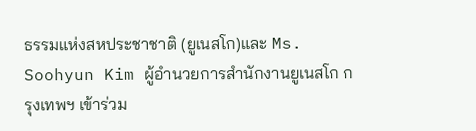ธรรมแห่งสหประชาชาติ (ยูเนสโก)และ Ms. Soohyun Kim ผู้อำนวยการสำนักงานยูเนสโก กรุงเทพฯ เข้าร่วม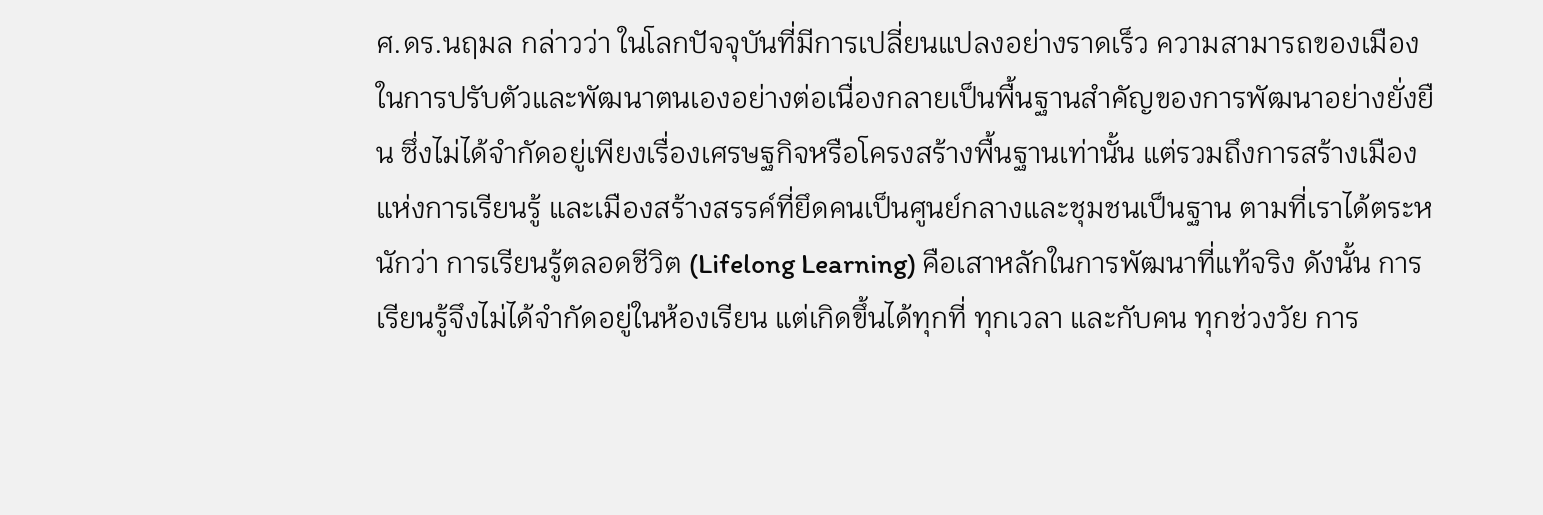ศ.ดร.นฤมล กล่าวว่า ในโลกปัจจุบันที่มีการเปลี่ยนแปลงอย่างราดเร็ว ความสามารถของเมืองในการปรับตัวและพัฒนาตนเองอย่างต่อเนื่องกลายเป็นพื้นฐานสำคัญของการพัฒนาอย่างยั่งยืน ซึ่งไม่ได้จำกัดอยู่เพียงเรื่องเศรษฐกิจหรือโครงสร้างพื้นฐานเท่านั้น แต่รวมถึงการสร้างเมืองแห่งการเรียนรู้ และเมืองสร้างสรรค์ที่ยึดคนเป็นศูนย์กลางและชุมชนเป็นฐาน ตามที่เราได้ตระหนักว่า การเรียนรู้ตลอดชีวิต (Lifelong Learning) คือเสาหลักในการพัฒนาที่แท้จริง ดังนั้น การเรียนรู้จึงไม่ได้จำกัดอยู่ในห้องเรียน แต่เกิดขึ้นได้ทุกที่ ทุกเวลา และกับคน ทุกช่วงวัย การ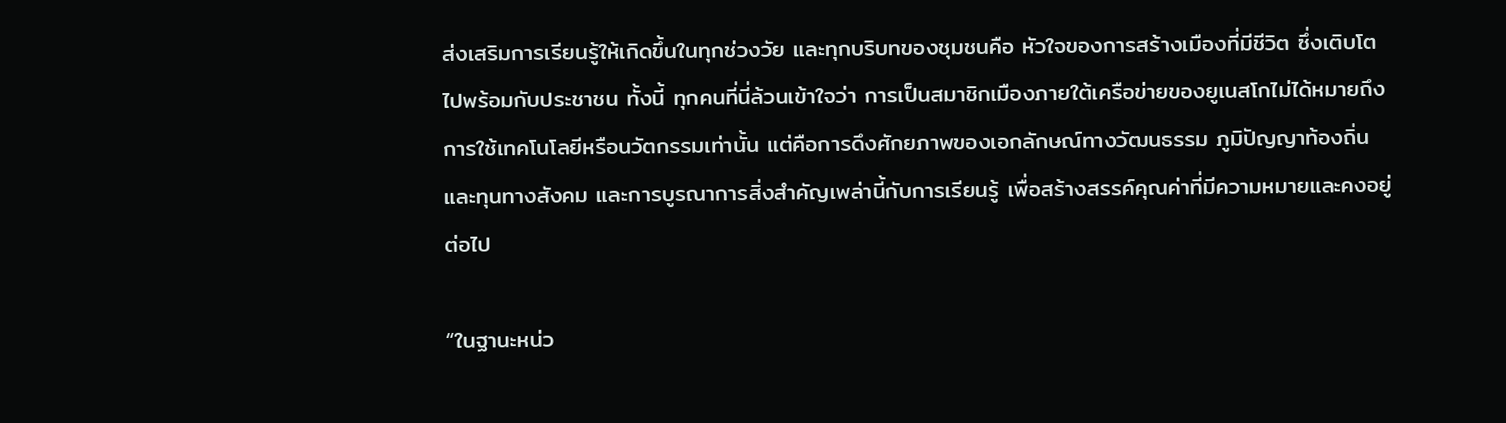ส่งเสริมการเรียนรู้ให้เกิดขึ้นในทุกช่วงวัย และทุกบริบทของชุมชนคือ หัวใจของการสร้างเมืองที่มีชีวิต ซึ่งเติบโตไปพร้อมกับประชาชน ทั้งนี้ ทุกคนที่นี่ล้วนเข้าใจว่า การเป็นสมาชิกเมืองภายใต้เครือข่ายของยูเนสโกไม่ได้หมายถึงการใช้เทคโนโลยีหรือนวัตกรรมเท่านั้น แต่คือการดึงศักยภาพของเอกลักษณ์ทางวัฒนธรรม ภูมิปัญญาท้องถิ่น และทุนทางสังคม และการบูรณาการสิ่งสำคัญเพล่านี้กับการเรียนรู้ เพื่อสร้างสรรค์คุณค่าที่มีความหมายและคงอยู่ต่อไป

“ในฐานะหน่ว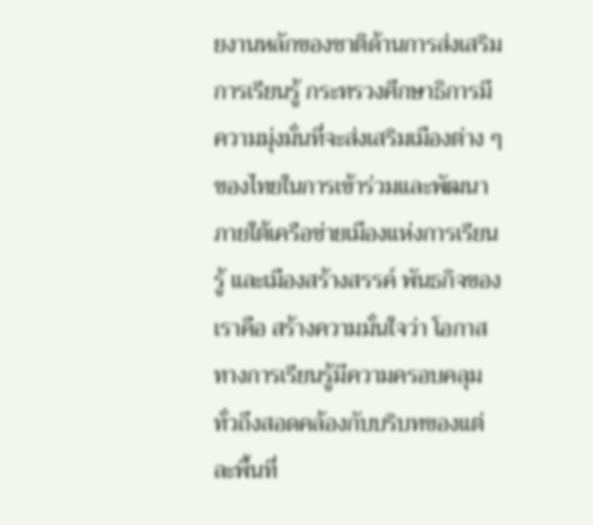ยงานหลักของชาติด้านการส่งเสริมการเรียนรู้ กระทรวงศึกษาธิการมีความมุ่งมั่นที่จะส่งเสริมเมืองต่าง ๆ ของไทยในการเข้าร่วมและพัฒนาภายใต้เครือข่ายเมืองแห่งการเรียนรู้ และเมืองสร้างสรรค์ พันธกิจของเราคือ สร้างความมั่นใจว่า โอกาสทางการเรียนรู้มีความครอบคลุมทั่วถึงสอดคล้องกับบริบทของแต่ละพื้นที่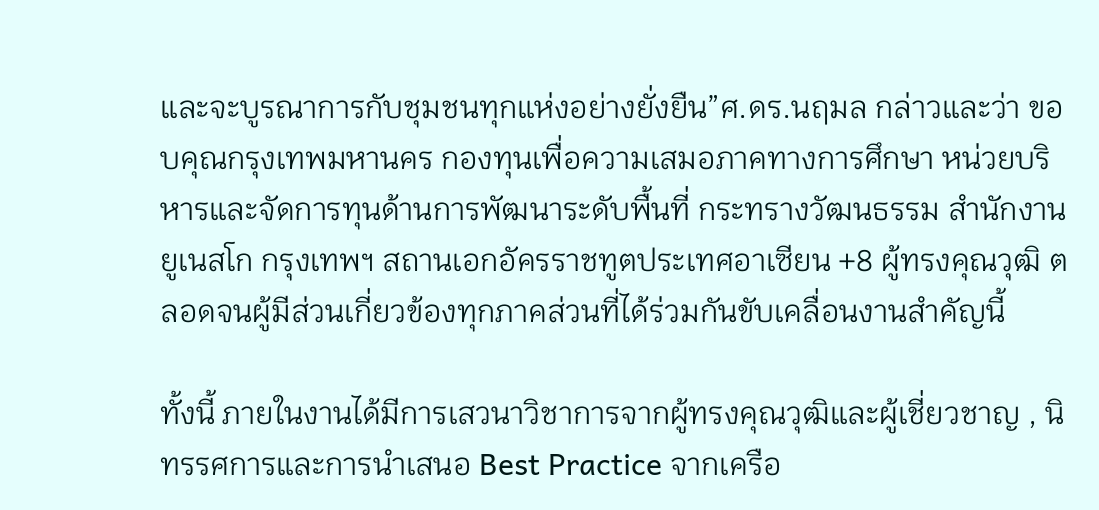และจะบูรณาการกับชุมชนทุกแห่งอย่างยั่งยืน”ศ.ดร.นฤมล กล่าวและว่า ขอบคุณกรุงเทพมหานคร กองทุนเพื่อความเสมอภาคทางการศึกษา หน่วยบริหารและจัดการทุนด้านการพัฒนาระดับพื้นที่ กระทรางวัฒนธรรม สำนักงานยูเนสโก กรุงเทพฯ สถานเอกอัครราชทูตประเทศอาเซียน +8 ผู้ทรงคุณวุฒิ ตลอดจนผู้มีส่วนเกี่ยวข้องทุกภาคส่วนที่ได้ร่วมกันขับเคลื่อนงานสำคัญนี้

ทั้งนี้ ภายในงานได้มีการเสวนาวิชาการจากผู้ทรงคุณวุฒิและผู้เชี่ยวชาญ , นิทรรศการและการนำเสนอ Best Practice จากเครือ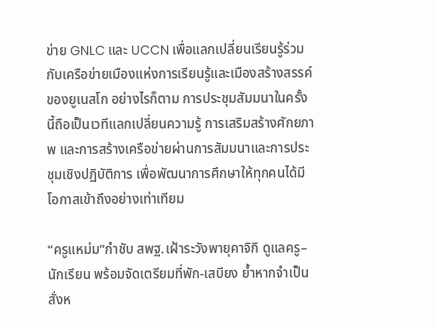ข่าย GNLC และ UCCN เพื่อแลกเปลี่ยนเรียนรู้ร่วมกับเครือข่ายเมืองแห่งการเรียนรู้และเมืองสร้างสรรค์ของยูเนสโก อย่างไรก็ตาม การประชุมสัมมนาในครั้งนี้ถือเป็นเวทีแลกเปลี่ยนความรู้ การเสริมสร้างศักยภาพ และการสร้างเครือข่ายผ่านการสัมมนาและการประชุมเชิงปฏิบัติการ เพื่อพัฒนาการศึกษาให้ทุกคนได้มีโอกาสเข้าถึงอย่างเท่าเทียม

“ครูแหม่ม”กำชับ สพฐ.เฝ้าระวังพายุคาจิกิ ดูแลครู–นักเรียน พร้อมจัดเตรียมที่พัก-เสบียง ย้ำหากจำเป็นสั่งห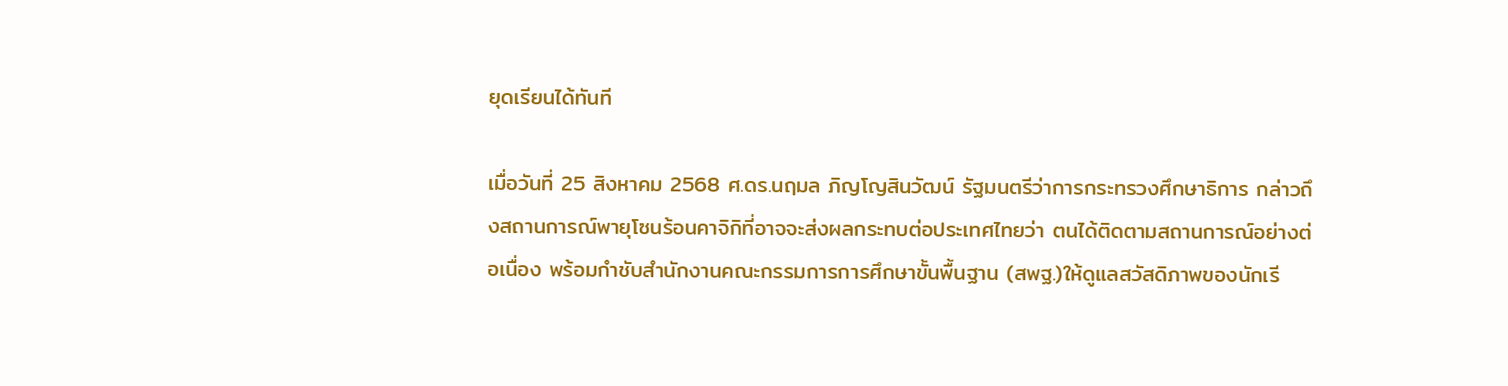ยุดเรียนได้ทันที

เมื่อวันที่ 25 สิงหาคม 2568 ศ.ดร.นฤมล ภิญโญสินวัฒน์ รัฐมนตรีว่าการกระทรวงศึกษาธิการ กล่าวถึงสถานการณ์พายุโซนร้อนคาจิกิที่อาจจะส่งผลกระทบต่อประเทศไทยว่า ตนได้ติดตามสถานการณ์อย่างต่อเนื่อง พร้อมกำชับสำนักงานคณะกรรมการการศึกษาขั้นพื้นฐาน (สพฐ.)ให้ดูแลสวัสดิภาพของนักเรี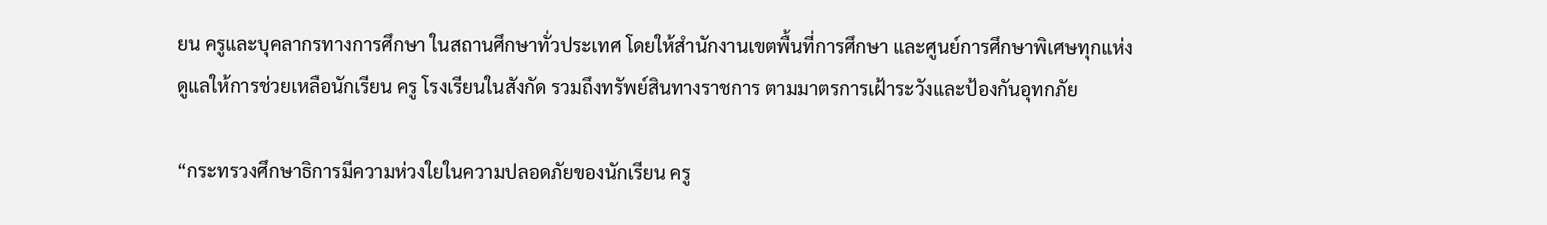ยน ครูและบุคลากรทางการศึกษา ในสถานศึกษาทั่วประเทศ โดยให้สำนักงานเขตพื้นที่การศึกษา และศูนย์การศึกษาพิเศษทุกแห่ง ดูแลให้การช่วยเหลือนักเรียน ครู โรงเรียนในสังกัด รวมถึงทรัพย์สินทางราชการ ตามมาตรการเฝ้าระวังและป้องกันอุทกภัย

“กระทรวงศึกษาธิการมีความห่วงใยในความปลอดภัยของนักเรียน ครู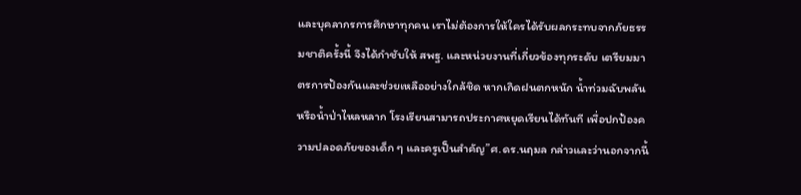และบุคลากรการศึกษาทุกคน เราไม่ต้องการให้ใครได้รับผลกระทบจากภัยธรรมชาติครั้งนี้ จึงได้กำชับให้ สพฐ. และหน่วยงานที่เกี่ยวข้องทุกระดับ เตรียมมาตรการป้องกันและช่วยเหลืออย่างใกล้ชิด หากเกิดฝนตกหนัก น้ำท่วมฉับพลัน หรือน้ำป่าไหลหลาก โรงเรียนสามารถประกาศหยุดเรียนได้ทันที เพื่อปกป้องความปลอดภัยของเด็ก ๆ และครูเป็นสำคัญ”ศ.ดร.นฤมล กล่าวและว่านอกจากนี้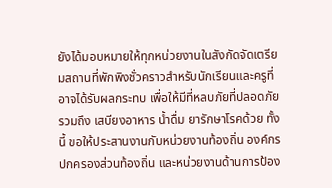ยังได้มอบหมายให้ทุกหน่วยงานในสังกัดจัดเตรียมสถานที่พักพิงชั่วคราวสำหรับนักเรียนและครูที่อาจได้รับผลกระทบ เพื่อให้มีที่หลบภัยที่ปลอดภัย รวมถึง เสบียงอาหาร น้ำดื่ม ยารักษาโรคด้วย ทั้งนี้ ขอให้ประสานงานกับหน่วยงานท้องถิ่น องค์กรปกครองส่วนท้องถิ่น และหน่วยงานด้านการป้อง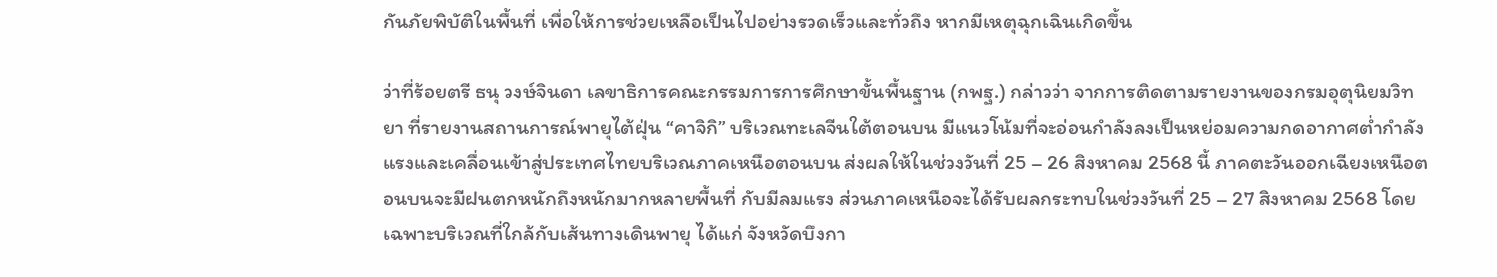กันภัยพิบัติในพื้นที่ เพื่อให้การช่วยเหลือเป็นไปอย่างรวดเร็วและทั่วถึง หากมีเหตุฉุกเฉินเกิดขึ้น

ว่าที่ร้อยตรี ธนุ วงษ์จินดา เลขาธิการคณะกรรมการการศึกษาขั้นพื้นฐาน (กพฐ.) กล่าวว่า จากการติดตามรายงานของกรมอุตุนิยมวิทยา ที่รายงานสถานการณ์พายุไต้ฝุ่น “คาจิกิ” บริเวณทะเลจีนใต้ตอนบน มีแนวโน้มที่จะอ่อนกำลังลงเป็นหย่อมความกดอากาศต่ำกำลังแรงและเคลื่อนเข้าสู่ประเทศไทยบริเวณภาคเหนือตอนบน ส่งผลให้ในช่วงวันที่ 25 – 26 สิงหาคม 2568 นี้ ภาคตะวันออกเฉียงเหนือตอนบนจะมีฝนตกหนักถึงหนักมากหลายพื้นที่ กับมีลมแรง ส่วนภาคเหนือจะได้รับผลกระทบในช่วงวันที่ 25 – 27 สิงหาคม 2568 โดยเฉพาะบริเวณที่ใกล้กับเส้นทางเดินพายุ ได้แก่ จังหวัดบึงกา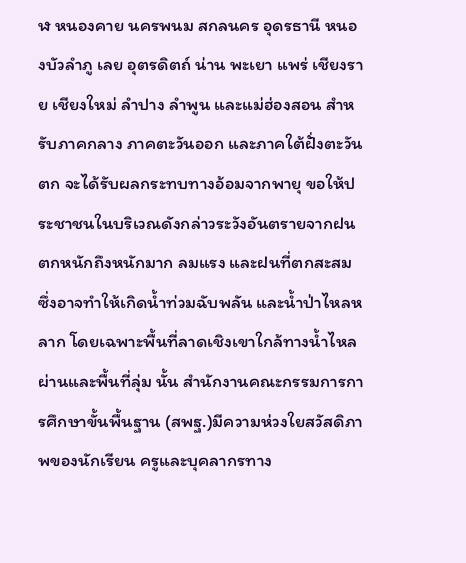ฬ หนองคาย นครพนม สกลนคร อุดรธานี หนองบัวลำภู เลย อุตรดิตถ์ น่าน พะเยา แพร่ เชียงราย เชียงใหม่ ลำปาง ลำพูน และแม่ฮ่องสอน สำหรับภาคกลาง ภาคตะวันออก และภาคใต้ฝั่งตะวันตก จะได้รับผลกระทบทางอ้อมจากพายุ ขอให้ประชาชนในบริเวณดังกล่าวระวังอันตรายจากฝนตกหนักถึงหนักมาก ลมแรง และฝนที่ตกสะสม ซึ่งอาจทำให้เกิดน้ำท่วมฉับพลัน และน้ำป่าไหลหลาก โดยเฉพาะพื้นที่ลาดเชิงเขาใกล้ทางน้ำไหลผ่านและพื้นที่ลุ่ม นั้น สำนักงานคณะกรรมการการศึกษาขั้นพื้นฐาน (สพฐ.)มีความห่วงใยสวัสดิภาพของนักเรียน ครูและบุคลากรทาง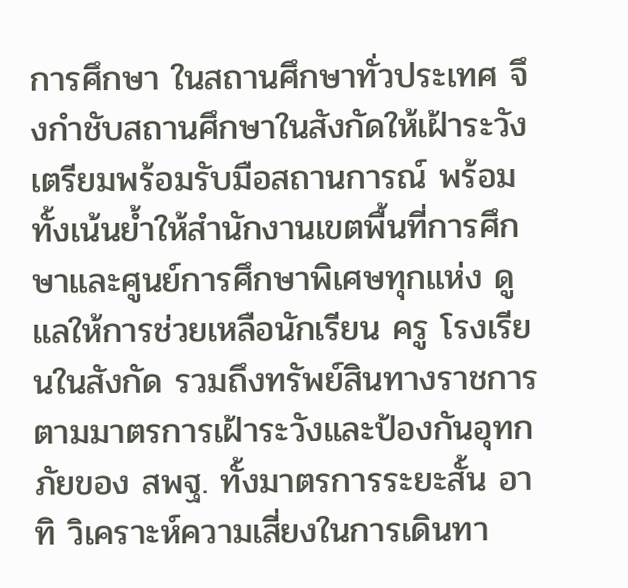การศึกษา ในสถานศึกษาทั่วประเทศ จึงกำชับสถานศึกษาในสังกัดให้เฝ้าระวัง เตรียมพร้อมรับมือสถานการณ์ พร้อมทั้งเน้นย้ำให้สำนักงานเขตพื้นที่การศึกษาและศูนย์การศึกษาพิเศษทุกแห่ง ดูแลให้การช่วยเหลือนักเรียน ครู โรงเรียนในสังกัด รวมถึงทรัพย์สินทางราชการ ตามมาตรการเฝ้าระวังและป้องกันอุทกภัยของ สพฐ. ทั้งมาตรการระยะสั้น อาทิ วิเคราะห์ความเสี่ยงในการเดินทา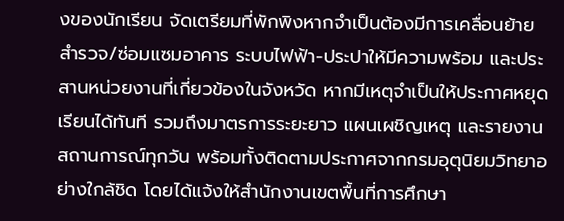งของนักเรียน จัดเตรียมที่พักพิงหากจำเป็นต้องมีการเคลื่อนย้าย สำรวจ/ซ่อมแซมอาคาร ระบบไฟฟ้า-ประปาให้มีความพร้อม และประสานหน่วยงานที่เกี่ยวข้องในจังหวัด หากมีเหตุจำเป็นให้ประกาศหยุดเรียนได้ทันที รวมถึงมาตรการระยะยาว แผนเผชิญเหตุ และรายงานสถานการณ์ทุกวัน พร้อมทั้งติดตามประกาศจากกรมอุตุนิยมวิทยาอย่างใกล้ชิด โดยได้แจ้งให้สำนักงานเขตพื้นที่การศึกษา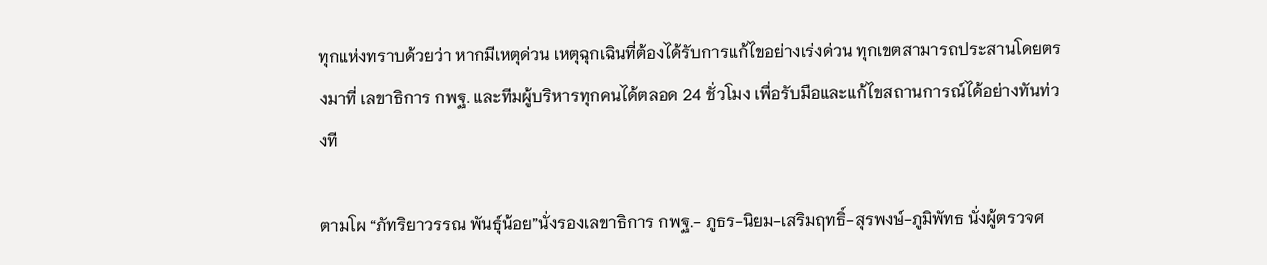ทุกแห่งทราบด้วยว่า หากมีเหตุด่วน เหตุฉุกเฉินที่ต้องได้รับการแก้ไขอย่างเร่งด่วน ทุกเขตสามารถประสานโดยตรงมาที่ เลขาธิการ กพฐ. และทีมผู้บริหารทุกคนได้ตลอด 24 ชั่วโมง เพื่อรับมือและแก้ไขสถานการณ์ได้อย่างทันท่วงที

ตามโผ “ภัทริยาวรรณ พันธุ์น้อย”นั่งรองเลขาธิการ กพฐ.- ภูธร-นิยม-เสริมฤทธิ์-สุรพงษ์-ภูมิพัทธ นั่งผู้ตรวจศ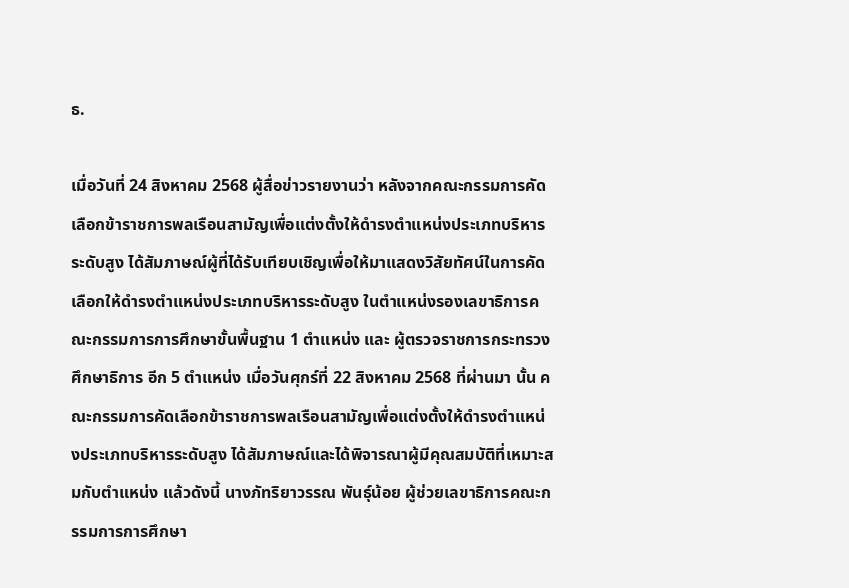ธ.

เมื่อวันที่ 24 สิงหาคม 2568 ผู้สื่อข่าวรายงานว่า หลังจากคณะกรรมการคัดเลือกข้าราชการพลเรือนสามัญเพื่อแต่งตั้งให้ดำรงตำแหน่งประเภทบริหารระดับสูง ได้สัมภาษณ์ผู้ที่ได้รับเทียบเชิญเพื่อให้มาแสดงวิสัยทัศน์ในการคัดเลือกให้ดำรงตำแหน่งประเภทบริหารระดับสูง ในตำแหน่งรองเลขาธิการคณะกรรมการการศึกษาขั้นพื้นฐาน 1 ตำแหน่ง และ ผู้ตรวจราชการกระทรวงศึกษาธิการ อีก 5 ตำแหน่ง เมื่อวันศุกร์ที่ 22 สิงหาคม 2568 ที่ผ่านมา นั้น คณะกรรมการคัดเลือกข้าราชการพลเรือนสามัญเพื่อแต่งตั้งให้ดำรงตำแหน่งประเภทบริหารระดับสูง ได้สัมภาษณ์และได้พิจารณาผู้มีคุณสมบัติที่เหมาะสมกับตำแหน่ง แล้วดังนี้ นางภัทริยาวรรณ พันธุ์น้อย ผู้ช่วยเลขาธิการคณะกรรมการการศึกษา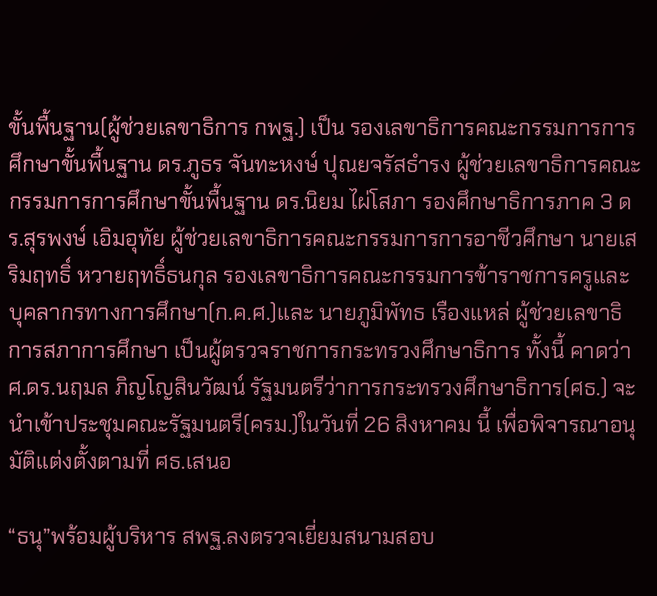ขั้นพื้นฐาน(ผู้ช่วยเลขาธิการ กพฐ.) เป็น รองเลขาธิการคณะกรรมการการศึกษาขั้นพื้นฐาน ดร.ภูธร จันทะหงษ์ ปุณยจรัสธำรง ผู้ช่วยเลขาธิการคณะกรรมการการศึกษาขั้นพื้นฐาน ดร.นิยม ไผ่โสภา รองศึกษาธิการภาค 3 ดร.สุรพงษ์ เอิมอุทัย ผู้ช่วยเลขาธิการคณะกรรมการการอาชีวศึกษา นายเสริมฤทธิ์ หวายฤทธิ์ธนกุล รองเลขาธิการคณะกรรมการข้าราชการครูและบุคลากรทางการศึกษา(ก.ค.ศ.)และ นายภูมิพัทธ เรืองแหล่ ผู้ช่วยเลขาธิการสภาการศึกษา เป็นผู้ตรวจราชการกระทรวงศึกษาธิการ ทั้งนี้ คาดว่า ศ.ดร.นฤมล ภิญโญสินวัฒน์ รัฐมนตรีว่าการกระทรวงศึกษาธิการ(ศธ.) จะนำเข้าประชุมคณะรัฐมนตรี(ครม.)ในวันที่ 26 สิงหาคม นี้ เพื่อพิจารณาอนุมัติแต่งตั้งตามที่ ศธ.เสนอ

“ธนุ”พร้อมผู้บริหาร สพฐ.ลงตรวจเยี่ยมสนามสอบ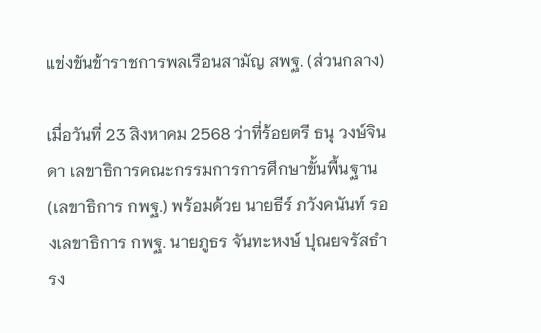แข่งขันข้าราชการพลเรือนสามัญ สพฐ. (ส่วนกลาง)

เมื่อวันที่ 23 สิงหาคม 2568 ว่าที่ร้อยตรี ธนุ วงษ์จินดา เลขาธิการคณะกรรมการการศึกษาขั้นพื้นฐาน (เลขาธิการ กพฐ.) พร้อมด้วย นายธีร์ ภวังคนันท์ รองเลขาธิการ กพฐ. นายภูธร จันทะหงษ์ ปุณยจรัสธำรง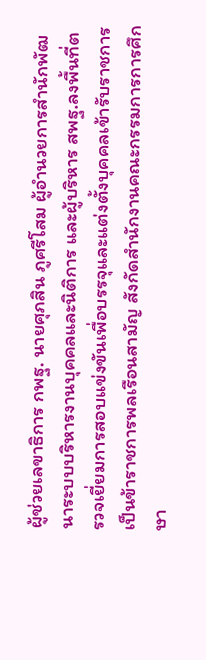ผู้ช่วยเลขาธิการ กพฐ. นายศุภสิน ภูศรีโสม ผู้อำนวยการสำนักพัฒนาระบบบริหารงานบุคคลและนิติการ และผู้บริหาร สพฐ.ลงพื้นที่ตรวจเยี่ยมการสอบแข่งขันเพื่อบรรจุและแต่งตั้งบุคคลเข้ารับราชการเป็นข้าราชการพลเรือนสามัญ สังกัดสำนักงานคณะกรรมการการศึกษา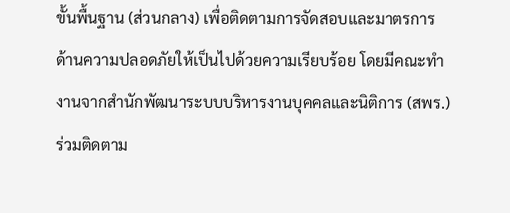ขั้นพื้นฐาน (ส่วนกลาง) เพื่อติดตามการจัดสอบและมาตรการด้านความปลอดภัยให้เป็นไปด้วยความเรียบร้อย โดยมีคณะทำงานจากสำนักพัฒนาระบบบริหารงานบุคคลและนิติการ (สพร.) ร่วมติดตาม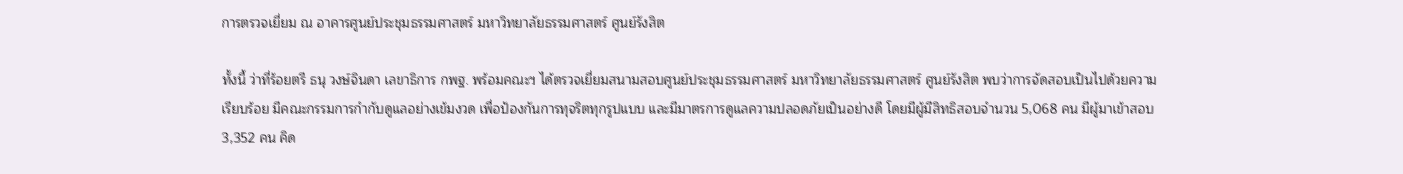การตรวจเยี่ยม ณ อาคารศูนย์ประชุมธรรมศาสตร์ มหาวิทยาลัยธรรมศาสตร์ ศูนย์รังสิต

ทั้งนี้ ว่าที่ร้อยตรี ธนุ วงษ์จินดา เลขาธิการ กพฐ. พร้อมคณะฯ ได้ตรวจเยี่ยมสนามสอบศูนย์ประชุมธรรมศาสตร์ มหาวิทยาลัยธรรมศาสตร์ ศูนย์รังสิต พบว่าการจัดสอบเป็นไปด้วยความเรียบร้อย มีคณะกรรมการกำกับดูแลอย่างเข้มงวด เพื่อป้องกันการทุจริตทุกรูปแบบ และมีมาตรการดูแลความปลอดภัยเป็นอย่างดี โดยมีผู้มีสิทธิสอบจำนวน 5,068 คน มีผู้มาเข้าสอบ 3,352 คน คิด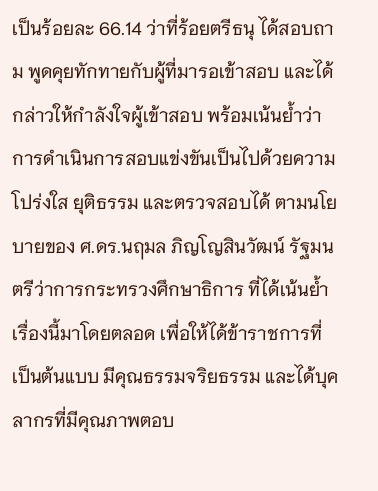เป็นร้อยละ 66.14 ว่าที่ร้อยตรีธนุ ได้สอบถาม พูดคุยทักทายกับผู้ที่มารอเข้าสอบ และได้กล่าวให้กำลังใจผู้เข้าสอบ พร้อมเน้นย้ำว่าการดำเนินการสอบแข่งขันเป็นไปด้วยความโปร่งใส ยุติธรรม และตรวจสอบได้ ตามนโยบายของ ศ.ดร.นฤมล ภิญโญสินวัฒน์ รัฐมนตรีว่าการกระทรวงศึกษาธิการ ที่ได้เน้นย้ำเรื่องนี้มาโดยตลอด เพื่อให้ได้ข้าราชการที่เป็นต้นแบบ มีคุณธรรมจริยธรรม และได้บุคลากรที่มีคุณภาพตอบ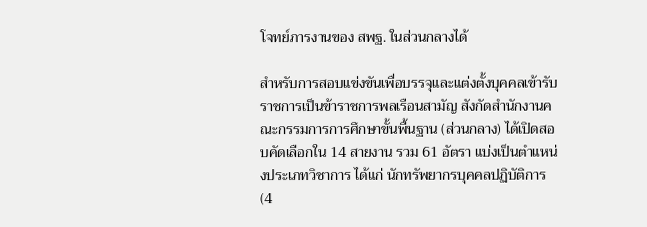โจทย์ภารงานของ สพฐ. ในส่วนกลางได้

สำหรับการสอบแข่งขันเพื่อบรรจุและแต่งตั้งบุคคลเข้ารับราชการเป็นข้าราชการพลเรือนสามัญ สังกัดสำนักงานคณะกรรมการการศึกษาขั้นพื้นฐาน (ส่วนกลาง) ได้เปิดสอบคัดเลือกใน 14 สายงาน รวม 61 อัตรา แบ่งเป็นตำแหน่งประเภทวิชาการ ได้แก่ นักทรัพยากรบุคคลปฏิบัติการ (4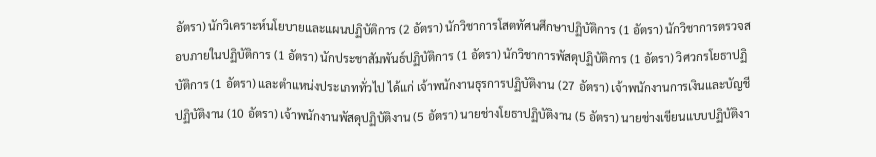อัตรา) นักวิเคราะห์นโยบายและแผนปฏิบัติการ (2 อัตรา) นักวิชาการโสตทัศนศึกษาปฏิบัติการ (1 อัตรา) นักวิชาการตรวจสอบภายในปฏิบัติการ (1 อัตรา) นักประชาสัมพันธ์ปฏิบัติการ (1 อัตรา) นักวิชาการพัสดุปฏิบัติการ (1 อัตรา) วิศวกรโยธาปฏิบัติการ (1 อัตรา) และตำแหน่งประเภททั่วไป ได้แก่ เจ้าพนักงานธุรการปฏิบัติงาน (27 อัตรา) เจ้าพนักงานการเงินและบัญชีปฏิบัติงาน (10 อัตรา) เจ้าพนักงานพัสดุปฏิบัติงาน (5 อัตรา) นายช่างโยธาปฏิบัติงาน (5 อัตรา) นายช่างเขียนแบบปฏิบัติงา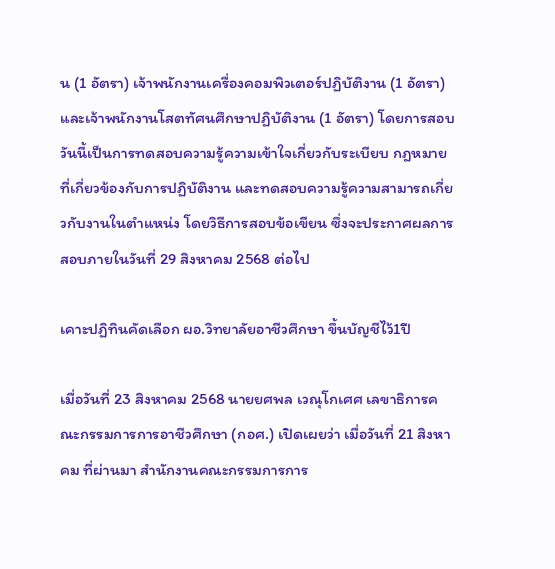น (1 อัตรา) เจ้าพนักงานเครื่องคอมพิวเตอร์ปฏิบัติงาน (1 อัตรา) และเจ้าพนักงานโสตทัศนศึกษาปฏิบัติงาน (1 อัตรา) โดยการสอบวันนี้เป็นการทดสอบความรู้ความเข้าใจเกี่ยวกับระเบียบ กฎหมาย ที่เกี่ยวข้องกับการปฏิบัติงาน และทดสอบความรู้ความสามารถเกี่ยวกับงานในตำแหน่ง โดยวิธีการสอบข้อเขียน ซึ่งจะประกาศผลการสอบภายในวันที่ 29 สิงหาคม 2568 ต่อไป

เคาะปฏิทินคัดเลือก ผอ.วิทยาลัยอาชีวศึกษา ขึ้นบัญชีไว้1ปี

เมื่อวันที่ 23 สิงหาคม 2568 นายยศพล เวณุโกเศศ เลขาธิการคณะกรรมการการอาชีวศึกษา (กอศ.) เปิดเผยว่า เมื่อวันที่ 21 สิงหาคม ที่ผ่านมา สำนักงานคณะกรรมการการ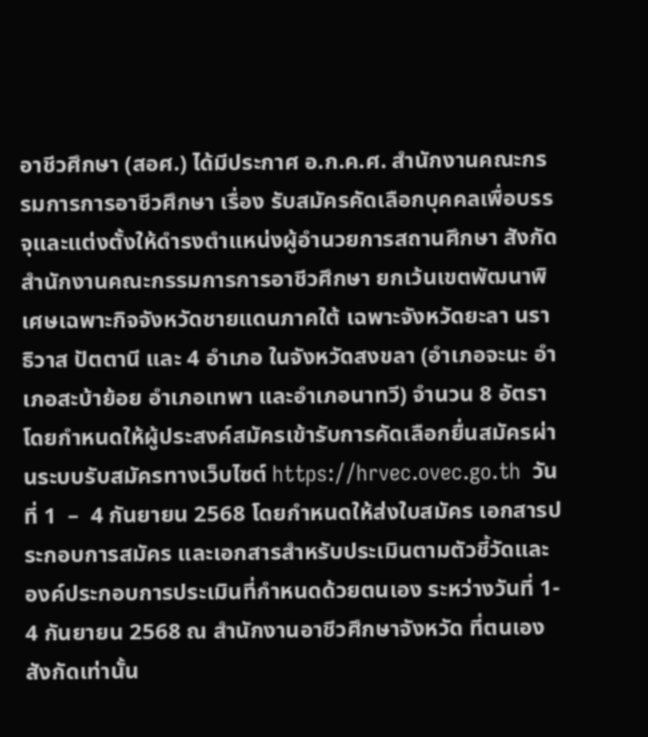อาชีวศึกษา (สอศ.) ได้มีประกาศ อ.ก.ค.ศ. สำนักงานคณะกรรมการการอาชีวศึกษา เรื่อง รับสมัครคัดเลือกบุคคลเพื่อบรรจุและแต่งตั้งให้ดำรงตำแหน่งผู้อำนวยการสถานศึกษา สังกัดสำนักงานคณะกรรมการการอาชีวศึกษา ยกเว้นเขตพัฒนาพิเศษเฉพาะกิจจังหวัดชายแดนภาคใต้ เฉพาะจังหวัดยะลา นราธิวาส ปัตตานี และ 4 อำเภอ ในจังหวัดสงขลา (อำเภอจะนะ อำเภอสะบ้าย้อย อำเภอเทพา และอำเภอนาทวี) จำนวน 8 อัตรา โดยกำหนดให้ผู้ประสงค์สมัครเข้ารับการคัดเลือกยื่นสมัครผ่านระบบรับสมัครทางเว็บไซต์ https://hrvec.ovec.go.th  วันที่ 1  –  4 กันยายน 2568 โดยกำหนดให้ส่งใบสมัคร เอกสารประกอบการสมัคร และเอกสารสำหรับประเมินตามตัวชี้วัดและองค์ประกอบการประเมินที่กำหนดด้วยตนเอง ระหว่างวันที่ 1- 4 กันยายน 2568 ณ สำนักงานอาชีวศึกษาจังหวัด ที่ตนเองสังกัดเท่านั้น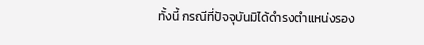ทั้งนี้ กรณีที่ปัจจุบันมิได้ดำรงตำแหน่งรอง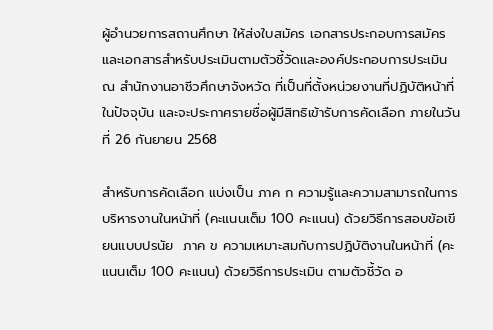ผู้อำนวยการสถานศึกษา ให้ส่งใบสมัคร เอกสารประกอบการสมัคร และเอกสารสำหรับประเมินตามตัวชี้วัดและองค์ประกอบการประเมิน ณ สำนักงานอาชีวศึกษาจังหวัด ที่เป็นที่ตั้งหน่วยงานที่ปฏิบัติหน้าที่ในปัจจุบัน และจะประกาศรายชื่อผู้มีสิทธิเข้ารับการคัดเลือก ภายในวันที่ 26 กันยายน 2568

สำหรับการคัดเลือก แบ่งเป็น ภาค ก ความรู้และความสามารถในการบริหารงานในหน้าที่ (คะแนนเต็ม 100 คะแนน) ด้วยวิธีการสอบข้อเขียนแบบปรนัย  ภาค ข ความเหมาะสมกับการปฏิบัติงานในหน้าที่ (คะแนนเต็ม 100 คะแนน) ด้วยวิธีการประเมิน ตามตัวชี้วัด อ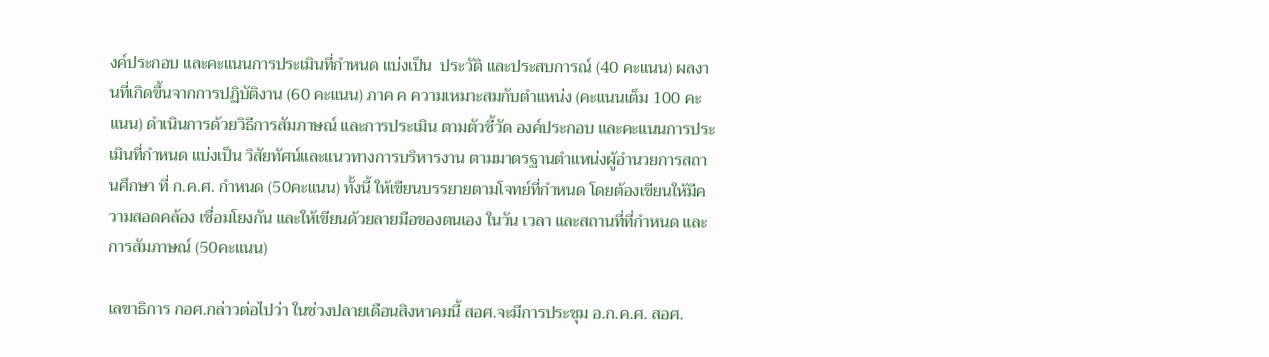งค์ประกอบ และคะแนนการประเมินที่กำหนด แบ่งเป็น  ประวัติ และประสบการณ์ (40 คะแนน) ผลงานที่เกิดขึ้นจากการปฏิบัติงาน (60 คะแนน) ภาค ค ความเหมาะสมกับตำแหน่ง (คะแนนเต็ม 100 คะแนน) ดำเนินการด้วยวิธีการสัมภาษณ์ และการประเมิน ตามตัวชี้วัด องค์ประกอบ และคะแนนการประเมินที่กำหนด แบ่งเป็น วิสัยทัศน์และแนวทางการบริหารงาน ตามมาตรฐานตำแหน่งผู้อำนวยการสถานศึกษา ที่ ก.ค.ศ. กำหนด (50คะแนน) ทั้งนี้ ให้เขียนบรรยายตามโจทย์ที่กำหนด โดยต้องเขียนให้มีความสอดคล้อง เชื่อมโยงกัน และให้เขียนด้วยลายมือของตนเอง ในวัน เวลา และสถานที่ที่กำหนด และ การสัมภาษณ์ (50คะแนน)

เลขาธิการ กอศ.กล่าวต่อไปว่า ในช่วงปลายเดือนสิงหาคมนี้ สอศ.จะมีการประชุม อ.ก.ค.ศ. สอศ.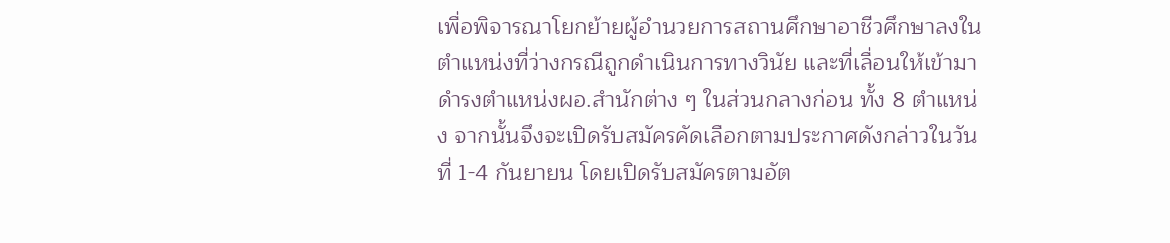เพื่อพิจารณาโยกย้ายผู้อำนวยการสถานศึกษาอาชีวศึกษาลงในตำแหน่งที่ว่างกรณีถูกดำเนินการทางวินัย และที่เลื่อนให้เข้ามาดำรงตำแหน่งผอ.สำนักต่าง ๆ ในส่วนกลางก่อน ทั้ง 8 ตำแหน่ง จากนั้นจึงจะเปิดรับสมัครคัดเลือกตามประกาศดังกล่าวในวันที่ 1-4 กันยายน โดยเปิดรับสมัครตามอัต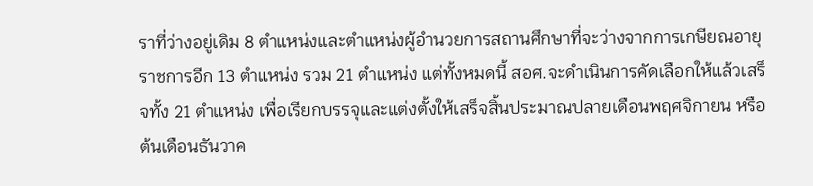ราที่ว่างอยู่เดิม 8 ตำแหน่งและตำแหน่งผู้อำนวยการสถานศึกษาที่จะว่างจากการเกษียณอายุราชการอีก 13 ตำแหน่ง รวม 21 ตำแหน่ง แต่ทั้งหมดนี้ สอศ.จะดำเนินการคัดเลือกให้แล้วเสร็จทั้ง 21 ตำแหน่ง เพื่อเรียกบรรจุและแต่งตั้งให้เสร็จสิ้นประมาณปลายเดือนพฤศจิกายน หรือ ต้นเดือนธันวาค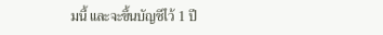มนี้ และจะขึ้นบัญชีไว้ 1 ปี